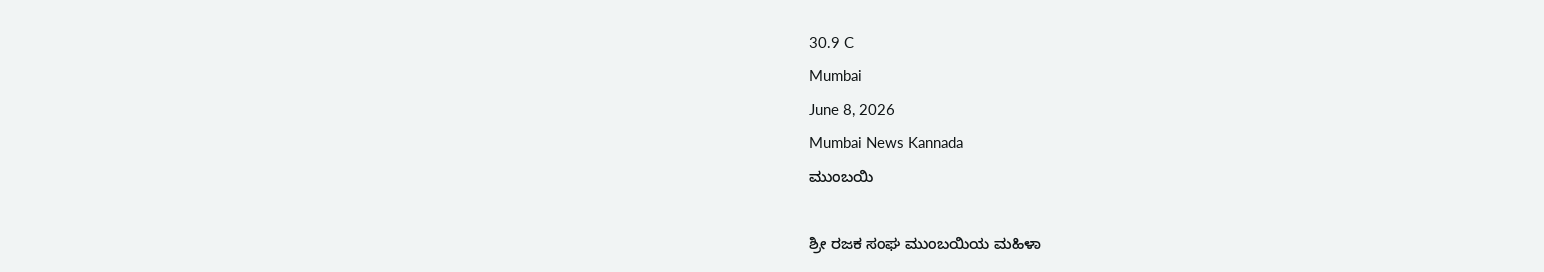30.9 C
Mumbai
June 8, 2026
Mumbai News Kannada
ಮುಂಬಯಿ

ಶ್ರೀ ರಜಕ ಸಂಘ ಮುಂಬಯಿಯ ಮಹಿಳಾ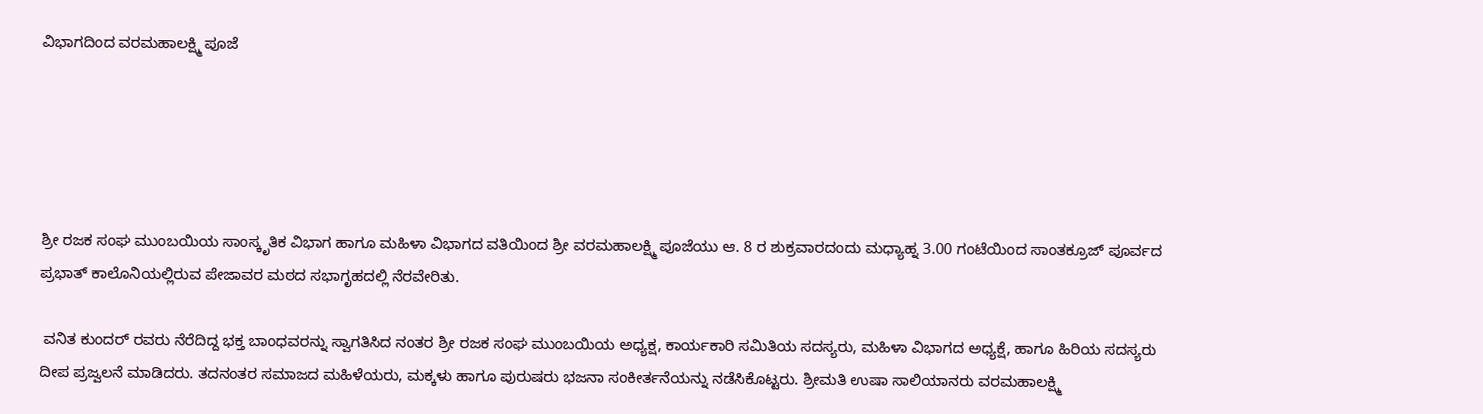ವಿಭಾಗದಿಂದ ವರಮಹಾಲಕ್ಷ್ಮಿ ಪೂಜೆ





ಶ್ರೀ ರಜಕ ಸಂಘ ಮುಂಬಯಿಯ ಸಾಂಸ್ಕೃತಿಕ ವಿಭಾಗ ಹಾಗೂ ಮಹಿಳಾ ವಿಭಾಗದ ವತಿಯಿಂದ ಶ್ರೀ ವರಮಹಾಲಕ್ಷ್ಮಿ ಪೂಜೆಯು ಆ. 8 ರ ಶುಕ್ರವಾರದಂದು ಮಧ್ಯಾಹ್ನ 3.00 ಗಂಟೆಯಿಂದ ಸಾಂತಕ್ರೂಜ್ ಪೂರ್ವದ ಪ್ರಭಾತ್ ಕಾಲೊನಿಯಲ್ಲಿರುವ ಪೇಜಾವರ ಮಠದ ಸಭಾಗೃಹದಲ್ಲಿ ನೆರವೇರಿತು.

 ವನಿತ ಕುಂದರ್ ರವರು ನೆರೆದಿದ್ದ ಭಕ್ತ ಬಾಂಧವರನ್ನು ಸ್ವಾಗತಿಸಿದ ನಂತರ ಶ್ರೀ ರಜಕ ಸಂಘ ಮುಂಬಯಿಯ ಅಧ್ಯಕ್ಷ, ಕಾರ್ಯಕಾರಿ ಸಮಿತಿಯ ಸದಸ್ಯರು, ಮಹಿಳಾ ವಿಭಾಗದ ಅಧ್ಯಕ್ಷೆ, ಹಾಗೂ ಹಿರಿಯ ಸದಸ್ಯರು ದೀಪ ಪ್ರಜ್ವಲನೆ ಮಾಡಿದರು. ತದನಂತರ ಸಮಾಜದ ಮಹಿಳೆಯರು, ಮಕ್ಕಳು ಹಾಗೂ ಪುರುಷರು ಭಜನಾ ಸಂಕೀರ್ತನೆಯನ್ನು ನಡೆಸಿಕೊಟ್ಟರು. ಶ್ರೀಮತಿ ಉಷಾ ಸಾಲಿಯಾನರು ವರಮಹಾಲಕ್ಷ್ಮಿ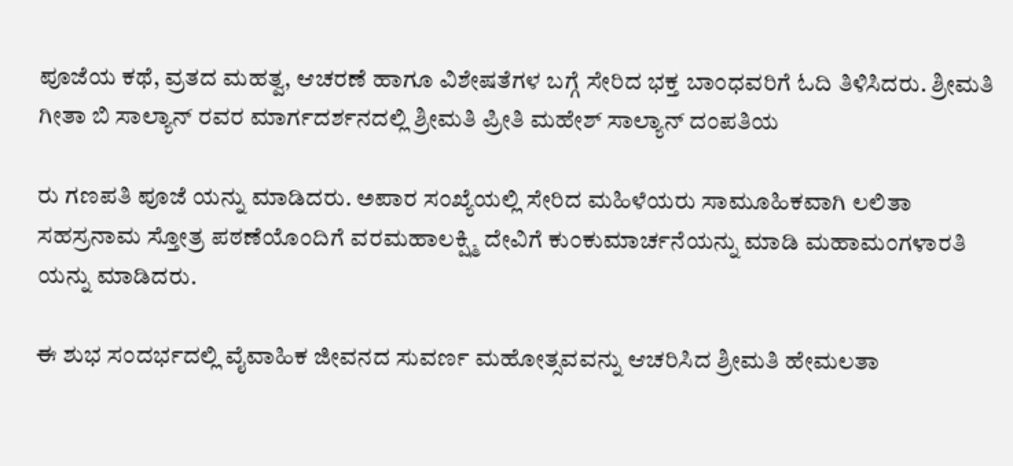ಪೂಜೆಯ ಕಥೆ, ವ್ರತದ ಮಹತ್ವ, ಆಚರಣೆ ಹಾಗೂ ವಿಶೇಷತೆಗಳ ಬಗ್ಗೆ ಸೇರಿದ ಭಕ್ತ ಬಾಂಧವರಿಗೆ ಓದಿ ತಿಳಿಸಿದರು. ಶ್ರೀಮತಿ ಗೀತಾ ಬಿ ಸಾಲ್ಯಾನ್ ರವರ ಮಾರ್ಗದರ್ಶನದಲ್ಲಿ ಶ್ರೀಮತಿ ಪ್ರೀತಿ ಮಹೇಶ್ ಸಾಲ್ಯಾನ್ ದಂಪತಿಯ

ರು ಗಣಪತಿ ಪೂಜೆ ಯನ್ನು ಮಾಡಿದರು. ಅಪಾರ ಸಂಖ್ಯೆಯಲ್ಲಿ ಸೇರಿದ ಮಹಿಳೆಯರು ಸಾಮೂಹಿಕವಾಗಿ ಲಲಿತಾ ಸಹಸ್ರನಾಮ ಸ್ತೋತ್ರ ಪಠಣೆಯೊಂದಿಗೆ ವರಮಹಾಲಕ್ಷ್ಮಿ ದೇವಿಗೆ ಕುಂಕುಮಾರ್ಚನೆಯನ್ನು ಮಾಡಿ ಮಹಾಮಂಗಳಾರತಿ ಯನ್ನು ಮಾಡಿದರು.

ಈ ಶುಭ ಸಂದರ್ಭದಲ್ಲಿ ವೈವಾಹಿಕ ಜೀವನದ ಸುವರ್ಣ ಮಹೋತ್ಸವವನ್ನು ಆಚರಿಸಿದ ಶ್ರೀಮತಿ ಹೇಮಲತಾ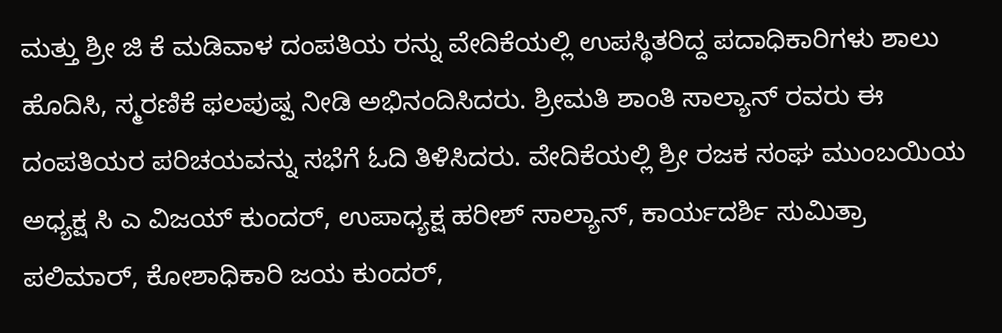ಮತ್ತು ಶ್ರೀ ಜಿ ಕೆ ಮಡಿವಾಳ ದಂಪತಿಯ ರನ್ನು ವೇದಿಕೆಯಲ್ಲಿ ಉಪಸ್ಥಿತರಿದ್ದ ಪದಾಧಿಕಾರಿಗಳು ಶಾಲು ಹೊದಿಸಿ, ಸ್ಮರಣಿಕೆ ಫಲಪುಷ್ಪ ನೀಡಿ ಅಭಿನಂದಿಸಿದರು. ಶ್ರೀಮತಿ ಶಾಂತಿ ಸಾಲ್ಯಾನ್ ರವರು ಈ ದಂಪತಿಯರ ಪರಿಚಯವನ್ನು ಸಭೆಗೆ ಓದಿ ತಿಳಿಸಿದರು. ವೇದಿಕೆಯಲ್ಲಿ ಶ್ರೀ ರಜಕ ಸಂಘ ಮುಂಬಯಿಯ ಅಧ್ಯಕ್ಷ ಸಿ ಎ ವಿಜಯ್ ಕುಂದರ್, ಉಪಾಧ್ಯಕ್ಷ ಹರೀಶ್ ಸಾಲ್ಯಾನ್, ಕಾರ್ಯದರ್ಶಿ ಸುಮಿತ್ರಾ ಪಲಿಮಾರ್, ಕೋಶಾಧಿಕಾರಿ ಜಯ ಕುಂದರ್,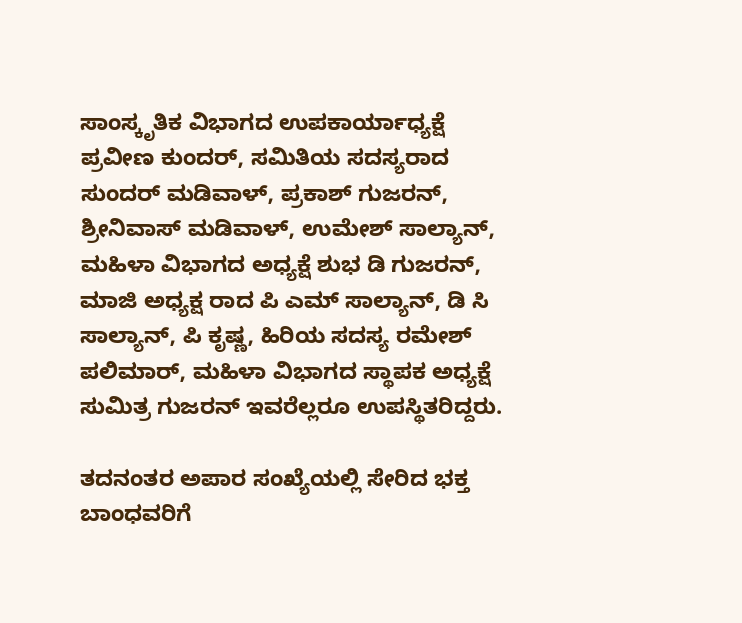ಸಾಂಸ್ಕೃತಿಕ ವಿಭಾಗದ ಉಪಕಾರ್ಯಾಧ್ಯಕ್ಷೆ ಪ್ರವೀಣ ಕುಂದರ್, ಸಮಿತಿಯ ಸದಸ್ಯರಾದ ಸುಂದರ್ ಮಡಿವಾಳ್, ಪ್ರಕಾಶ್ ಗುಜರನ್, ಶ್ರೀನಿವಾಸ್ ಮಡಿವಾಳ್, ಉಮೇಶ್ ಸಾಲ್ಯಾನ್, ಮಹಿಳಾ ವಿಭಾಗದ ಅಧ್ಯಕ್ಷೆ ಶುಭ ಡಿ ಗುಜರನ್, ಮಾಜಿ ಅಧ್ಯಕ್ಷ ರಾದ ಪಿ ಎಮ್ ಸಾಲ್ಯಾನ್, ಡಿ ಸಿ ಸಾಲ್ಯಾನ್, ಪಿ ಕೃಷ್ಣ, ಹಿರಿಯ ಸದಸ್ಯ ರಮೇಶ್ ಪಲಿಮಾರ್, ಮಹಿಳಾ ವಿಭಾಗದ ಸ್ಥಾಪಕ ಅಧ್ಯಕ್ಷೆ ಸುಮಿತ್ರ ಗುಜರನ್ ಇವರೆಲ್ಲರೂ ಉಪಸ್ಥಿತರಿದ್ದರು.

ತದನಂತರ ಅಪಾರ ಸಂಖ್ಯೆಯಲ್ಲಿ ಸೇರಿದ ಭಕ್ತ ಬಾಂಧವರಿಗೆ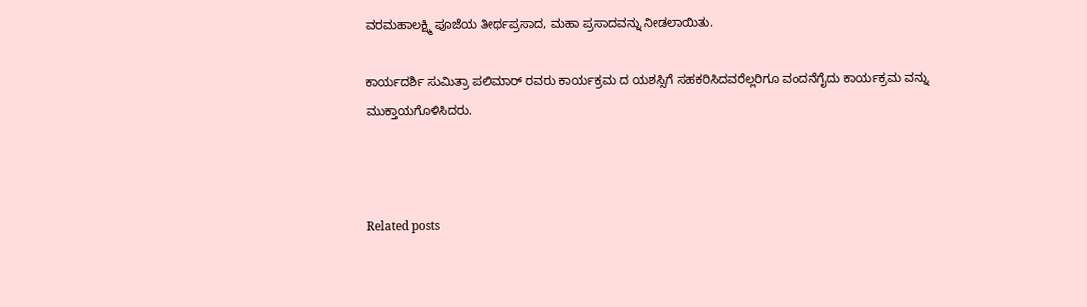ವರಮಹಾಲಕ್ಷ್ಮಿ ಪೂಜೆಯ ತೀರ್ಥಪ್ರಸಾದ, ಮಹಾ ಪ್ರಸಾದವನ್ನು ನೀಡಲಾಯಿತು.

ಕಾರ್ಯದರ್ಶಿ ಸುಮಿತ್ರಾ ಪಲಿಮಾರ್ ರವರು ಕಾರ್ಯಕ್ರಮ ದ ಯಶಸ್ಸಿಗೆ ಸಹಕರಿಸಿದವರೆಲ್ಲರಿಗೂ ವಂದನೆಗೈದು ಕಾರ್ಯಕ್ರಮ ವನ್ನು ಮುಕ್ತಾಯಗೊಳಿಸಿದರು.



Related posts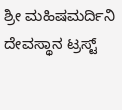ಶ್ರೀ ಮಹಿಷಮರ್ದಿನಿ ದೇವಸ್ಥಾನ ಟ್ರಸ್ಟ್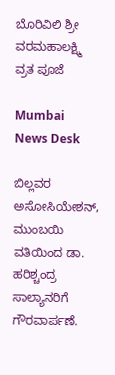ಬೊರಿವಿಲಿ ಶ್ರೀ ವರಮಹಾಲಕ್ಷ್ಮಿ ವ್ರತ ಪೂಜೆ

Mumbai News Desk

ಬಿಲ್ಲವರ ಅಸೋಸಿಯೇಶನ್, ಮುಂಬಯಿ ವತಿಯಿಂದ ಡಾ. ಹರಿಶ್ಚಂದ್ರ ಸಾಲ್ಯಾನರಿಗೆ ಗೌರವಾರ್ಪಣೆ.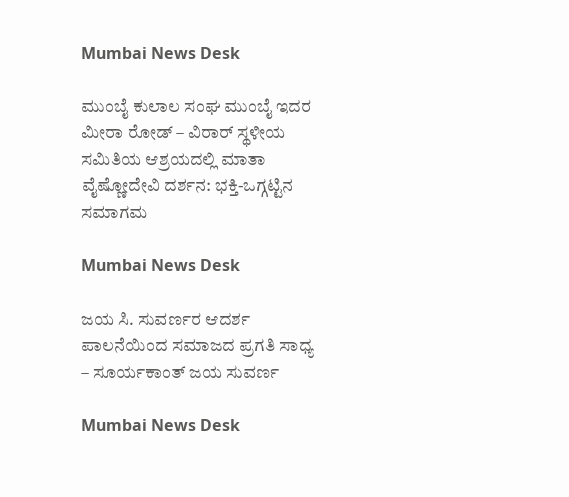Mumbai News Desk

ಮುಂಬೈ ಕುಲಾಲ ಸಂಘ ಮುಂಬೈ ಇದರ ಮೀರಾ ರೋಡ್ – ವಿರಾರ್ ಸ್ಥಳೀಯ ಸಮಿತಿಯ ಆಶ್ರಯದಲ್ಲಿ ಮಾತಾ ವೈಷ್ಣೋದೇವಿ ದರ್ಶನ: ಭಕ್ತಿ-ಒಗ್ಗಟ್ಟಿನ ಸಮಾಗಮ

Mumbai News Desk

ಜಯ ಸಿ. ಸುವರ್ಣರ ಆದರ್ಶ ಪಾಲನೆಯಿಂದ ಸಮಾಜದ ಪ್ರಗತಿ ಸಾಧ್ಯ – ಸೂರ್ಯಕಾಂತ್ ಜಯ ಸುವರ್ಣ

Mumbai News Desk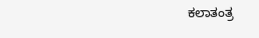ಕಲಾತಂತ್ರ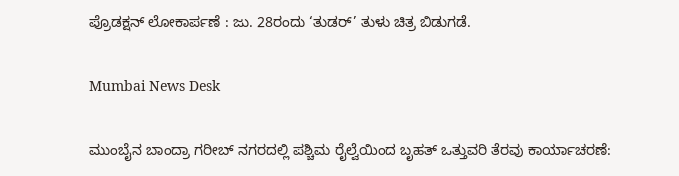ಪ್ರೊಡಕ್ಷನ್ ಲೋಕಾರ್ಪಣೆ : ಜು. 28ರಂದು ‘ತುಡರ್’ ತುಳು ಚಿತ್ರ ಬಿಡುಗಡೆ.

Mumbai News Desk

ಮುಂಬೈನ ಬಾಂದ್ರಾ ಗರೀಬ್ ನಗರದಲ್ಲಿ ಪಶ್ಚಿಮ ರೈಲ್ವೆಯಿಂದ ಬೃಹತ್ ಒತ್ತುವರಿ ತೆರವು ಕಾರ್ಯಾಚರಣೆ: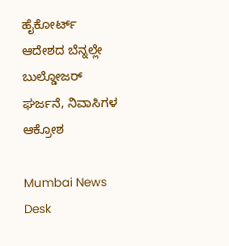ಹೈಕೋರ್ಟ್ ಆದೇಶದ ಬೆನ್ನಲ್ಲೇ ಬುಲ್ಡೋಜರ್ ಘರ್ಜನೆ, ನಿವಾಸಿಗಳ ಆಕ್ರೋಶ

Mumbai News Desk